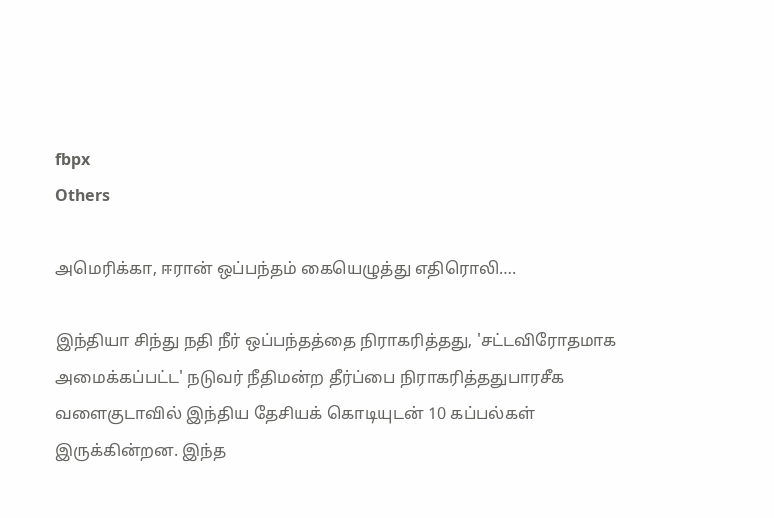fbpx
Others

அமெரிக்கா, ஈரான் ஒப்பந்தம் கையெழுத்து எதிரொலி….

இந்தியா சிந்து நதி நீர் ஒப்பந்தத்தை நிராகரித்தது, 'சட்டவிரோதமாக  அமைக்கப்பட்ட' நடுவர் நீதிமன்ற தீர்ப்பை நிராகரித்ததுபாரசீக வளைகுடாவில் இந்திய தேசியக் கொடியுடன் 10 கப்பல்கள் இருக்கின்றன. இந்த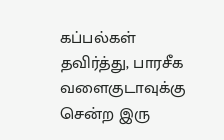கப்பல்கள் தவிர்த்து, பாரசீக வளைகுடாவுக்கு சென்ற இரு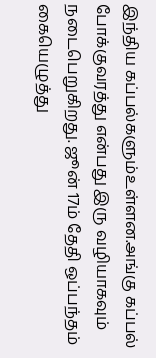இந்திய கப்பல்களும்உள்ளன.அங்கு கப்பல் போக்குவரத்து என்பது இரு வழியாகவும் நடைபெறுகிறது. ஜூன் 17ம் தேதி ஒப்பந்தம் கையெழுத்து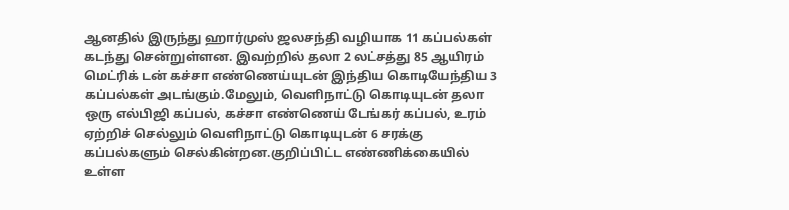ஆனதில் இருந்து ஹார்முஸ் ஜலசந்தி வழியாக 11 கப்பல்கள் கடந்து சென்றுள்ளன. இவற்றில் தலா 2 லட்சத்து 85 ஆயிரம் மெட்ரிக் டன் கச்சா எண்ணெய்யுடன் இந்திய கொடியேந்திய 3 கப்பல்கள் அடங்கும்.மேலும், வெளிநாட்டு கொடியுடன் தலா ஒரு எல்பிஜி கப்பல், கச்சா எண்ணெய் டேங்கர் கப்பல், உரம் ஏற்றிச் செல்லும் வெளிநாட்டு கொடியுடன் 6 சரக்கு கப்பல்களும் செல்கின்றன.குறிப்பிட்ட எண்ணிக்கையில் உள்ள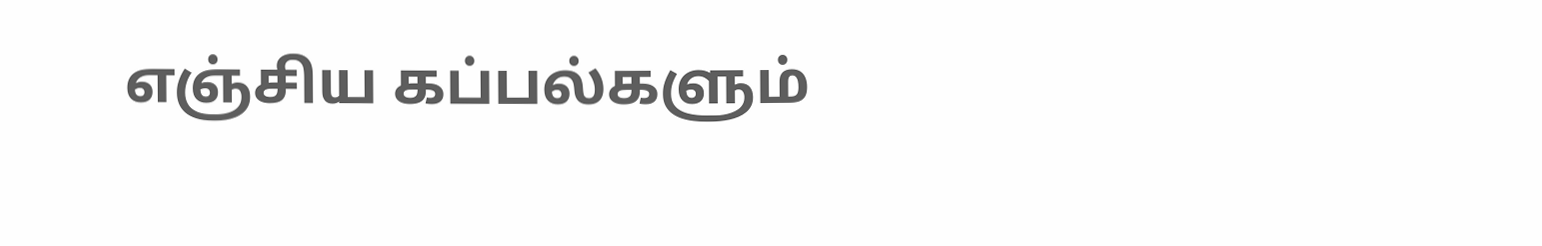எஞ்சிய கப்பல்களும்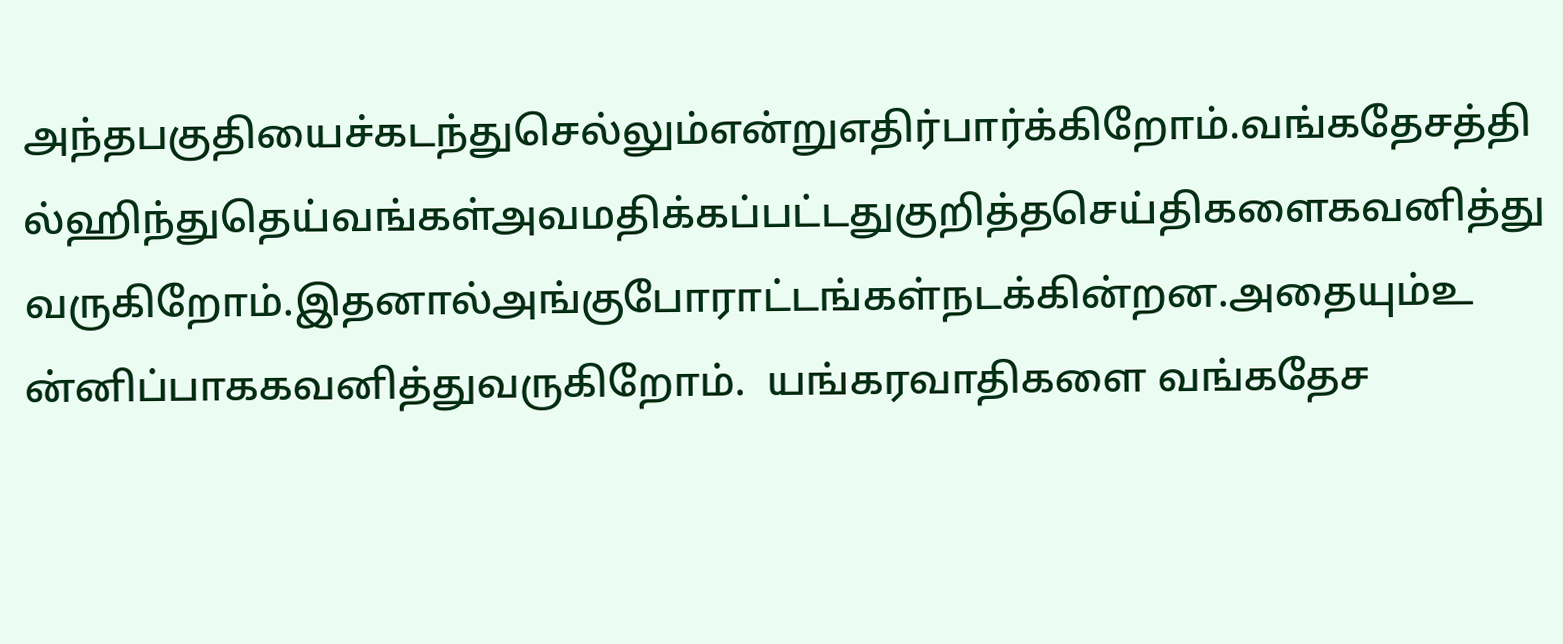அந்தபகுதியைச்கடந்துசெல்லும்என்றுஎதிர்பார்க்கிறோம்.வங்கதேசத்தில்ஹிந்துதெய்வங்கள்அவமதிக்கப்பட்டதுகுறித்தசெய்திகளைகவனித்துவருகிறோம்.இதனால்அங்குபோராட்டங்கள்நடக்கின்றன.அதையும்உன்னிப்பாககவனித்துவருகிறோம்.  யங்கரவாதிகளை வங்கதேச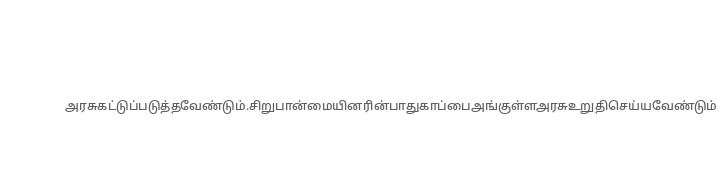அரசுகட்டுப்படுத்தவேண்டும்.சிறுபான்மையினரின்பாதுகாப்பைஅங்குள்ளஅரசுஉறுதிசெய்யவேண்டும்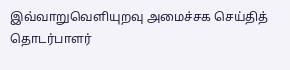இவ்வாறுவெளியுறவு அமைச்சக செய்தித் தொடர்பாளர்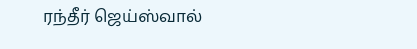ரந்தீர் ஜெய்ஸ்வால்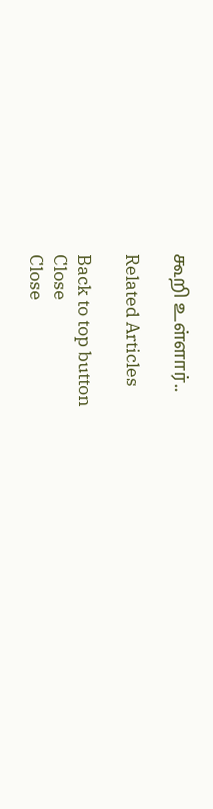கூறி உள்ளார்..

Related Articles

Back to top button
Close
Close